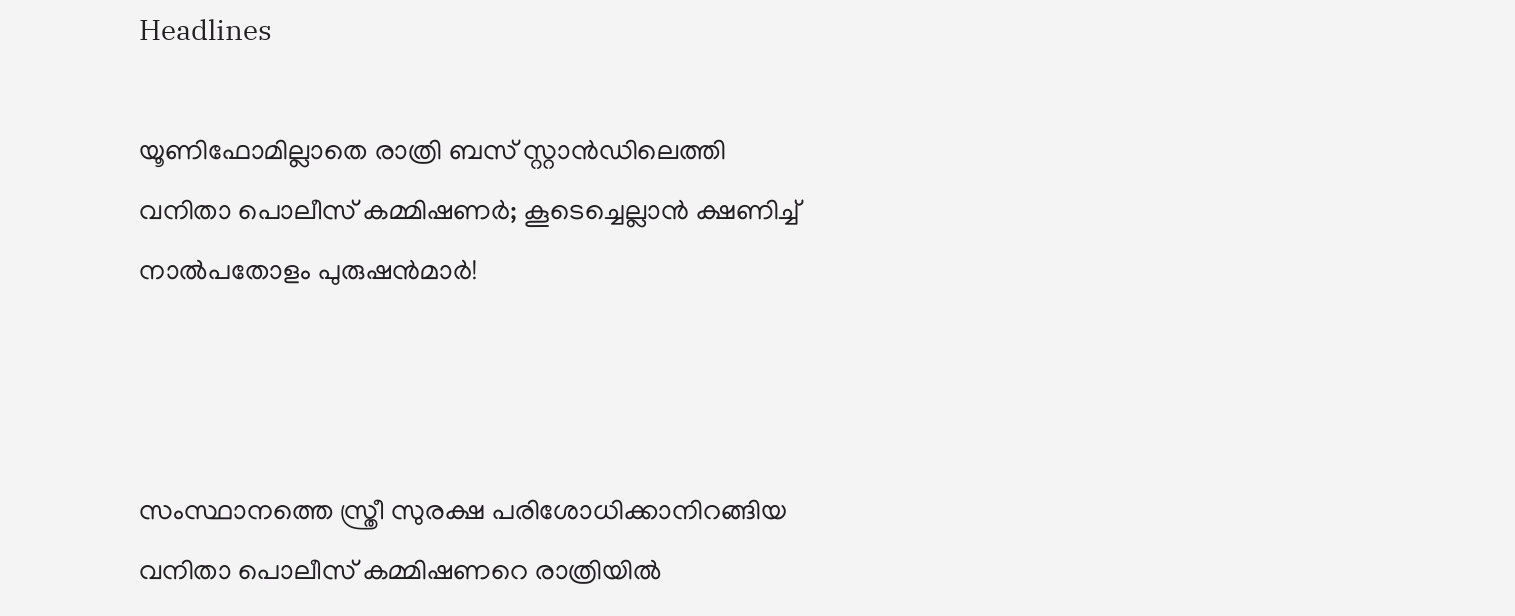Headlines

യൂണിഫോമില്ലാതെ രാത്രി ബസ് സ്റ്റാന്‍ഡിലെത്തി വനിതാ പൊലീസ് കമ്മിഷണര്‍; കൂടെച്ചെല്ലാന്‍ ക്ഷണിച്ച് നാല്‍പതോളം പുരുഷന്‍മാര്‍!



സംസ്ഥാനത്തെ സ്ത്രീ സുരക്ഷ പരിശോധിക്കാനിറങ്ങിയ വനിതാ പൊലീസ് കമ്മിഷണറെ രാത്രിയില്‍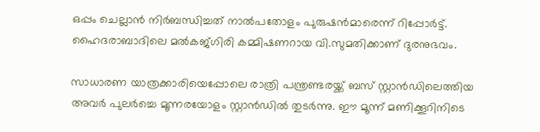ഒപ്പം ചെല്ലാന്‍ നിര്‍ബന്ധിച്ചത് നാല്‍പതോളം പുരുഷന്‍മാരെന്ന് റിപ്പോര്‍ട്ട്. ഹൈദരാബാദിലെ മല്‍കജ്ഗിരി കമ്മിഷണറായ വി.സുമതിക്കാണ് ദുരനുഭവം.

സാധാരണ യാത്രക്കാരിയെപ്പോലെ രാത്രി പന്ത്രണ്ടരയ്ക്ക് ബസ് സ്റ്റാന്‍ഡിലെത്തിയ അവര്‍ പുലര്‍ച്ചെ മൂന്നരയോളം സ്റ്റാന്‍ഡില്‍ തുടര്‍ന്നു. ഈ മൂന്ന് മണിക്കൂറിനിടെ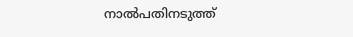നാല്‍പതിനടുത്ത്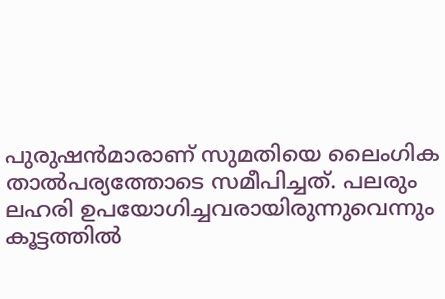പുരുഷന്‍മാരാണ് സുമതിയെ ലൈംഗിക താല്‍പര്യത്തോടെ സമീപിച്ചത്. പലരും ലഹരി ഉപയോഗിച്ചവരായിരുന്നുവെന്നും കൂട്ടത്തില്‍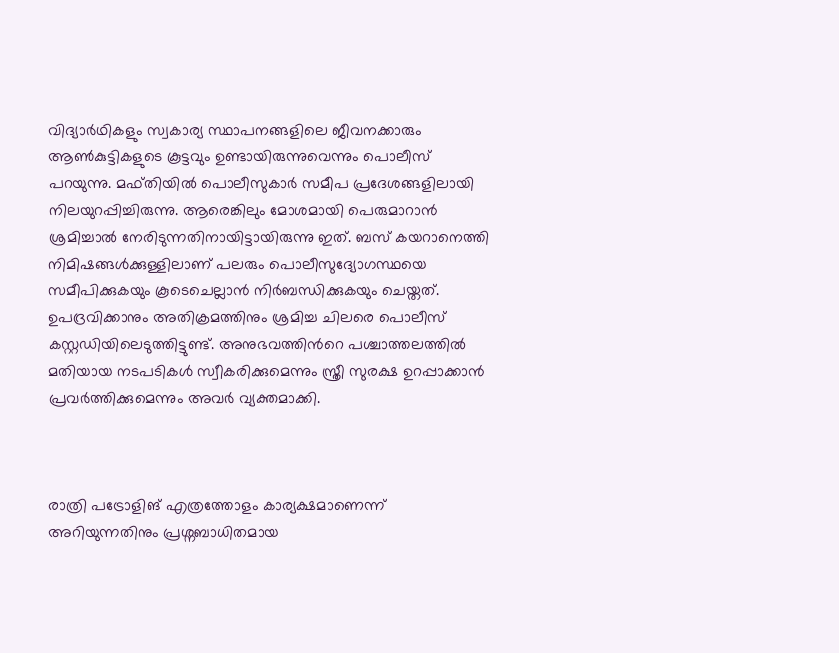വിദ്യാര്‍ഥികളും സ്വകാര്യ സ്ഥാപനങ്ങളിലെ ജീവനക്കാരും ആണ്‍കുട്ടികളുടെ കൂട്ടവും ഉണ്ടായിരുന്നുവെന്നും പൊലീസ് പറയുന്നു. മഫ്തിയില്‍ പൊലീസുകാര്‍ സമീപ പ്രദേശങ്ങളിലായി നിലയുറപ്പിച്ചിരുന്നു. ആരെങ്കിലും മോശമായി പെരുമാറാന്‍ ശ്രമിച്ചാല്‍ നേരിടുന്നതിനായിട്ടായിരുന്നു ഇത്. ബസ് കയറാനെത്തി നിമിഷങ്ങള്‍ക്കുള്ളിലാണ് പലരും പൊലീസുദ്യോഗസ്ഥയെ സമീപിക്കുകയും കൂടെചെല്ലാന്‍ നിര്‍ബന്ധിക്കുകയും ചെയ്തത്. ഉപദ്രവിക്കാനും അതിക്രമത്തിനും ശ്രമിച്ച ചിലരെ പൊലീസ് കസ്റ്റഡിയിലെടുത്തിട്ടുണ്ട്. അനുഭവത്തിന്‍റെ പശ്ചാത്തലത്തില്‍ മതിയായ നടപടികള്‍ സ്വീകരിക്കുമെന്നും സ്ത്രീ സുരക്ഷ ഉറപ്പാക്കാന്‍ പ്രവര്‍ത്തിക്കുമെന്നും അവര്‍ വ്യക്തമാക്കി.



രാത്രി പട്രോളിങ് എത്രത്തോളം കാര്യക്ഷമാണെന്ന് അറിയുന്നതിനും പ്രശ്നബാധിതമായ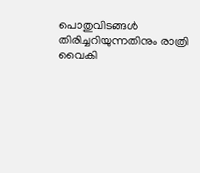പൊതുവിടങ്ങള്‍ തിരിച്ചറിയുന്നതിനും രാത്രി വൈകി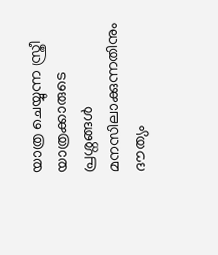യാത്ര ചെയ്യുന്ന സ്ത്രീ യാത്രക്കാരുടെ പ്രശ്നങ്ങള്‍ മനസിലാക്കുന്നതിനും ദൗത്യം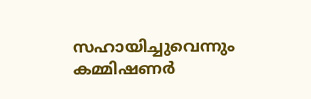സഹായിച്ചുവെന്നും കമ്മിഷണര്‍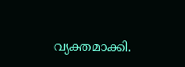വ്യക്തമാക്കി.